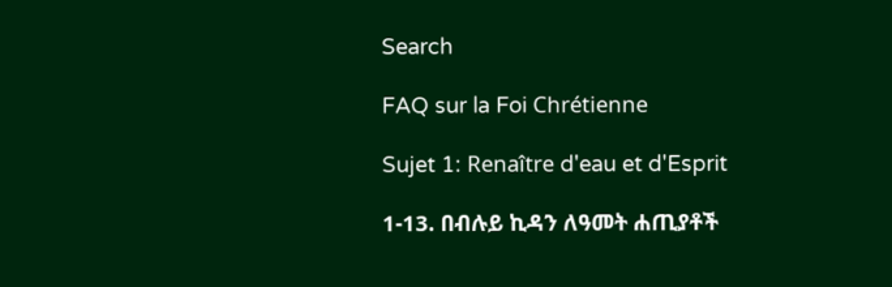Search

FAQ sur la Foi Chrétienne

Sujet 1: Renaître d'eau et d'Esprit

1-13. በብሉይ ኪዳን ለዓመት ሐጢያቶች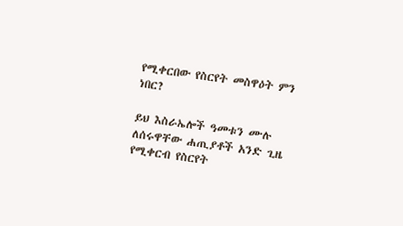የሚቀርበው የስርየት መስዋዕት ምን ነበር?

ይህ እስራኤሎች ዓመቱን ሙሉ ለሰሩዋቸው ሐጢያቶች አንድ ጊዜ የሚቀርብ የስርየት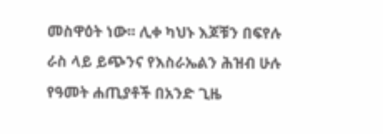መስዋዕት ነው፡፡ ሊቀ ካህኑ እጆቹን በፍየሉ ራስ ላይ ይጭንና የእስራኤልን ሕዝብ ሁሉ የዓመት ሐጢያቶች በአንድ ጊዜ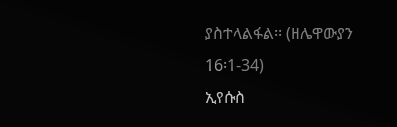ያስተላልፋል፡፡ (ዘሌዋውያን 16፡1-34)
ኢየሱስ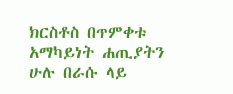ክርስቶስ በጥምቀቱ አማካይነት ሐጢያትን ሁሉ በራሱ ላይ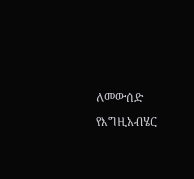ለመውሰድ የእግዚአብሄር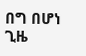በግ በሆነ ጊዜ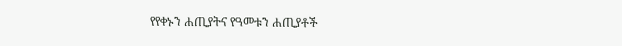የየቀኑን ሐጢያትና የዓመቱን ሐጢያቶች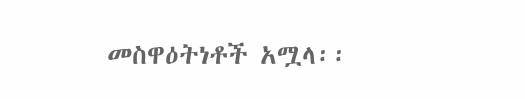መስዋዕትነቶች አሟላ፡፡